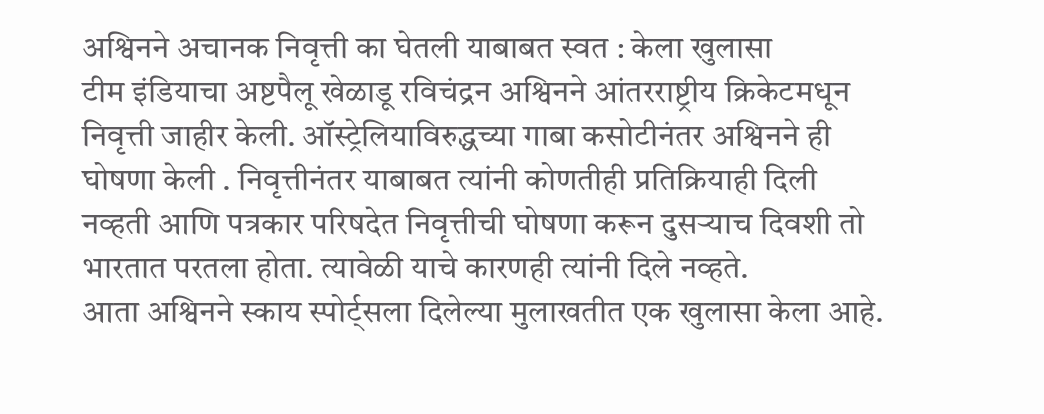अश्विनने अचानक निवृत्ती का घेतली याबाबत स्वत : केला खुलासा
टीम इंडियाचा अष्टपैलू खेळाडू रविचंद्रन अश्विनने आंतरराष्ट्रीय क्रिकेटमधून निवृत्ती जाहीर केली. ऑस्ट्रेलियाविरुद्धच्या गाबा कसोटीनंतर अश्विनने ही घोषणा केली . निवृत्तीनंतर याबाबत त्यांनी कोणतीही प्रतिक्रियाही दिली नव्हती आणि पत्रकार परिषदेत निवृत्तीची घोषणा करून दुसऱ्याच दिवशी तो भारतात परतला होता. त्यावेळी याचे कारणही त्यांनी दिले नव्हते.
आता अश्विनने स्काय स्पोर्ट्सला दिलेल्या मुलाखतीत एक खुलासा केला आहे.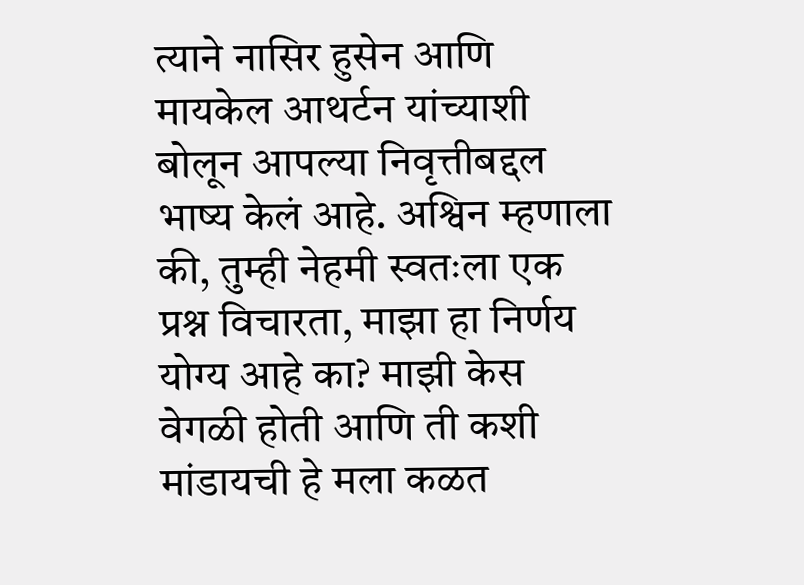त्याने नासिर हुसेन आणि मायकेल आथर्टन यांच्याशी बोलून आपल्या निवृत्तीबद्दल भाष्य केलं आहे. अश्विन म्हणाला की, तुम्ही नेहमी स्वतःला एक प्रश्न विचारता, माझा हा निर्णय योग्य आहे का? माझी केस वेगळी होती आणि ती कशी मांडायची हे मला कळत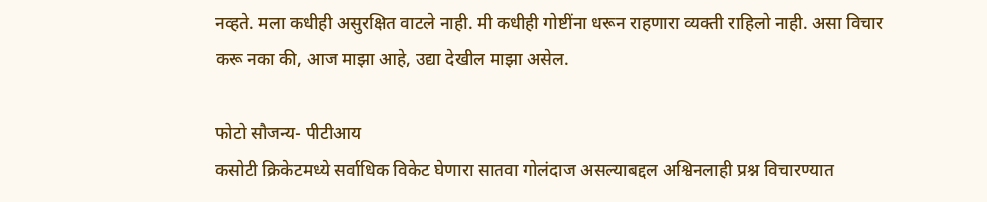नव्हते. मला कधीही असुरक्षित वाटले नाही. मी कधीही गोष्टींना धरून राहणारा व्यक्ती राहिलो नाही. असा विचार करू नका की, आज माझा आहे, उद्या देखील माझा असेल.

फोटो सौजन्य- पीटीआय
कसोटी क्रिकेटमध्ये सर्वाधिक विकेट घेणारा सातवा गोलंदाज असल्याबद्दल अश्विनलाही प्रश्न विचारण्यात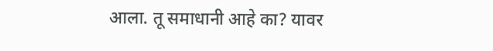आला. तू समाधानी आहे का? यावर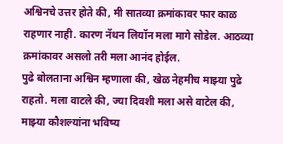अश्विनचे उत्तर होते की, मी सातव्या क्रमांकावर फार काळ राहणार नाही. कारण नॅथन लियॉन मला मागे सोडेल. आठव्या क्रमांकावर असलो तरी मला आनंद होईल.
पुढे बोलताना अश्विन म्हणाला की, खेळ नेहमीच माझ्या पुढे राहतो. मला वाटले की, ज्या दिवशी मला असे वाटेल की, माझ्या कौशल्यांना भविष्य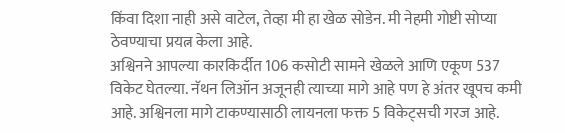किंवा दिशा नाही असे वाटेल, तेव्हा मी हा खेळ सोडेन. मी नेहमी गोष्टी सोप्या ठेवण्याचा प्रयत्न केला आहे.
अश्विनने आपल्या कारकिर्दीत 106 कसोटी सामने खेळले आणि एकूण 537 विकेट घेतल्या. नॅथन लिऑन अजूनही त्याच्या मागे आहे पण हे अंतर खूपच कमी आहे. अश्विनला मागे टाकण्यासाठी लायनला फक्त 5 विकेट्सची गरज आहे.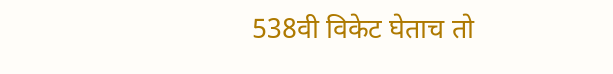538वी विकेट घेताच तो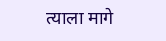त्याला मागे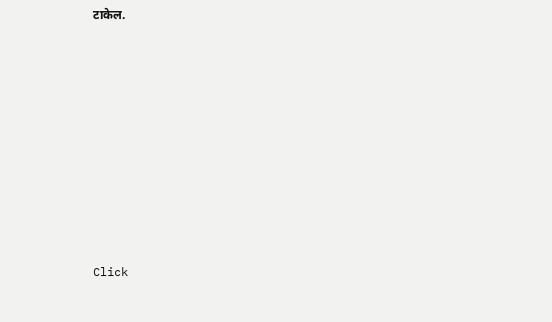टाकेल.












Click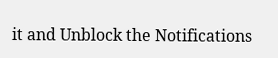it and Unblock the Notifications